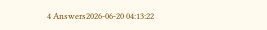4 Answers2026-06-20 04:13:22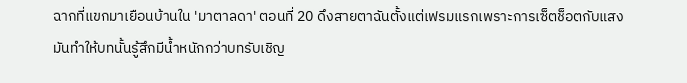ฉากที่แขกมาเยือนบ้านใน 'มาตาลดา' ตอนที่ 20 ดึงสายตาฉันตั้งแต่เฟรมแรกเพราะการเซ็ตช็อตกับแสงมันทำให้บทนั้นรู้สึกมีน้ำหนักกว่าบทรับเชิญ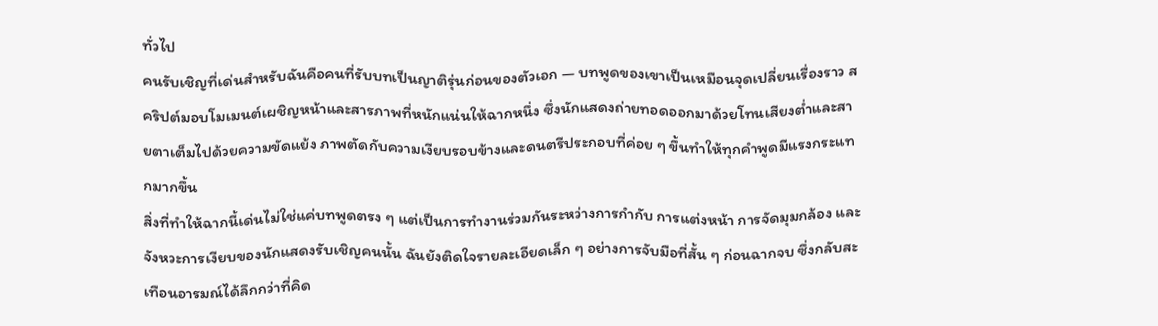ทั่วไป
คนรับเชิญที่เด่นสำหรับฉันคือคนที่รับบทเป็นญาติรุ่นก่อนของตัวเอก — บทพูดของเขาเป็นเหมือนจุดเปลี่ยนเรื่องราว สคริปต์มอบโมเมนต์เผชิญหน้าและสารภาพที่หนักแน่นให้ฉากหนึ่ง ซึ่งนักแสดงถ่ายทอดออกมาด้วยโทนเสียงต่ำและสายตาเต็มไปด้วยความขัดแย้ง ภาพตัดกับความเงียบรอบข้างและดนตรีประกอบที่ค่อย ๆ ขึ้นทำให้ทุกคำพูดมีแรงกระแทกมากขึ้น
สิ่งที่ทำให้ฉากนี้เด่นไม่ใช่แค่บทพูดตรง ๆ แต่เป็นการทำงานร่วมกันระหว่างการกำกับ การแต่งหน้า การจัดมุมกล้อง และจังหวะการเงียบของนักแสดงรับเชิญคนนั้น ฉันยังติดใจรายละเอียดเล็ก ๆ อย่างการจับมือที่สั้น ๆ ก่อนฉากจบ ซึ่งกลับสะเทือนอารมณ์ได้ลึกกว่าที่คิด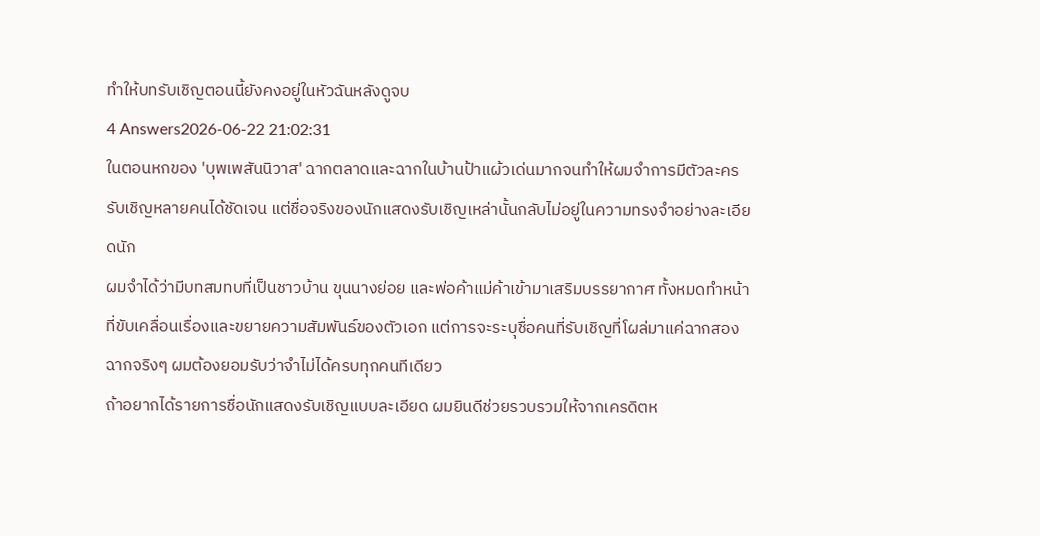ทำให้บทรับเชิญตอนนี้ยังคงอยู่ในหัวฉันหลังดูจบ
4 Answers2026-06-22 21:02:31
ในตอนหกของ 'บุพเพสันนิวาส' ฉากตลาดและฉากในบ้านป้าแผ้วเด่นมากจนทำให้ผมจำการมีตัวละครรับเชิญหลายคนได้ชัดเจน แต่ชื่อจริงของนักแสดงรับเชิญเหล่านั้นกลับไม่อยู่ในความทรงจำอย่างละเอียดนัก
ผมจำได้ว่ามีบทสมทบที่เป็นชาวบ้าน ขุนนางย่อย และพ่อค้าแม่ค้าเข้ามาเสริมบรรยากาศ ทั้งหมดทำหน้าที่ขับเคลื่อนเรื่องและขยายความสัมพันธ์ของตัวเอก แต่การจะระบุชื่อคนที่รับเชิญที่โผล่มาแค่ฉากสองฉากจริงๆ ผมต้องยอมรับว่าจำไม่ได้ครบทุกคนทีเดียว
ถ้าอยากได้รายการชื่อนักแสดงรับเชิญแบบละเอียด ผมยินดีช่วยรวบรวมให้จากเครดิตห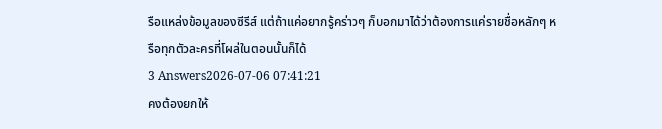รือแหล่งข้อมูลของซีรีส์ แต่ถ้าแค่อยากรู้คร่าวๆ ก็บอกมาได้ว่าต้องการแค่รายชื่อหลักๆ หรือทุกตัวละครที่โผล่ในตอนนั้นก็ได้
3 Answers2026-07-06 07:41:21
คงต้องยกให้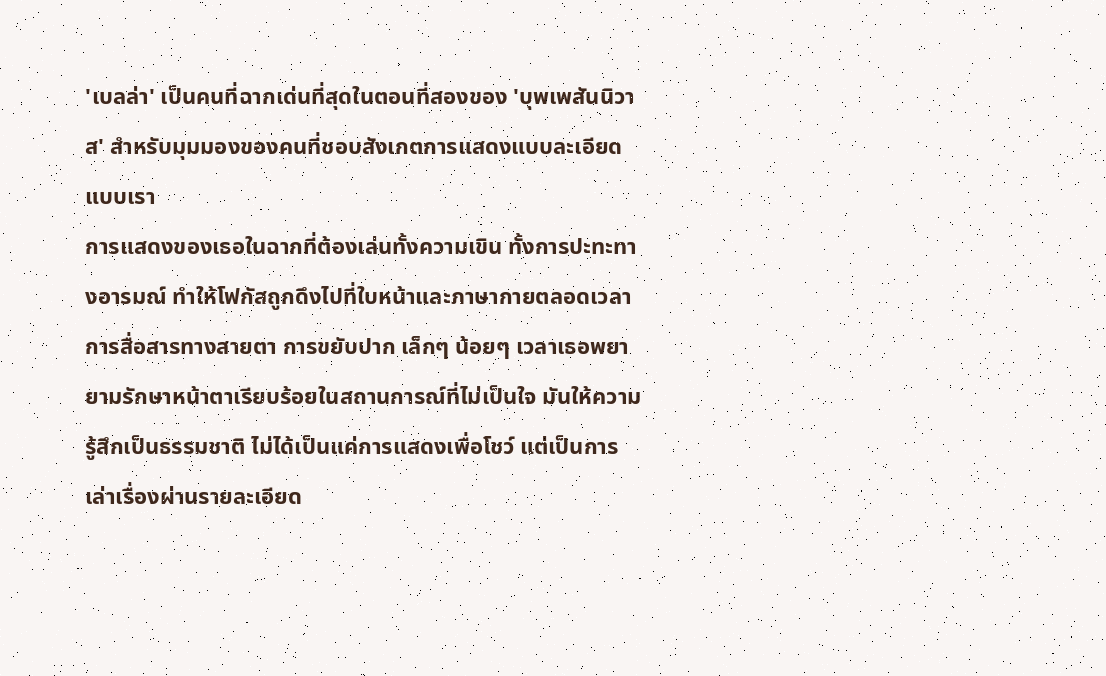'เบลล่า' เป็นคนที่ฉากเด่นที่สุดในตอนที่สองของ 'บุพเพสันนิวาส' สำหรับมุมมองของคนที่ชอบสังเกตการแสดงแบบละเอียดแบบเรา
การแสดงของเธอในฉากที่ต้องเล่นทั้งความเขิน ทั้งการปะทะทางอารมณ์ ทำให้โฟกัสถูกดึงไปที่ใบหน้าและภาษากายตลอดเวลา การสื่อสารทางสายตา การขยับปาก เล็กๆ น้อยๆ เวลาเธอพยายามรักษาหน้าตาเรียบร้อยในสถานการณ์ที่ไม่เป็นใจ มันให้ความรู้สึกเป็นธรรมชาติ ไม่ได้เป็นแค่การแสดงเพื่อโชว์ แต่เป็นการเล่าเรื่องผ่านรายละเอียด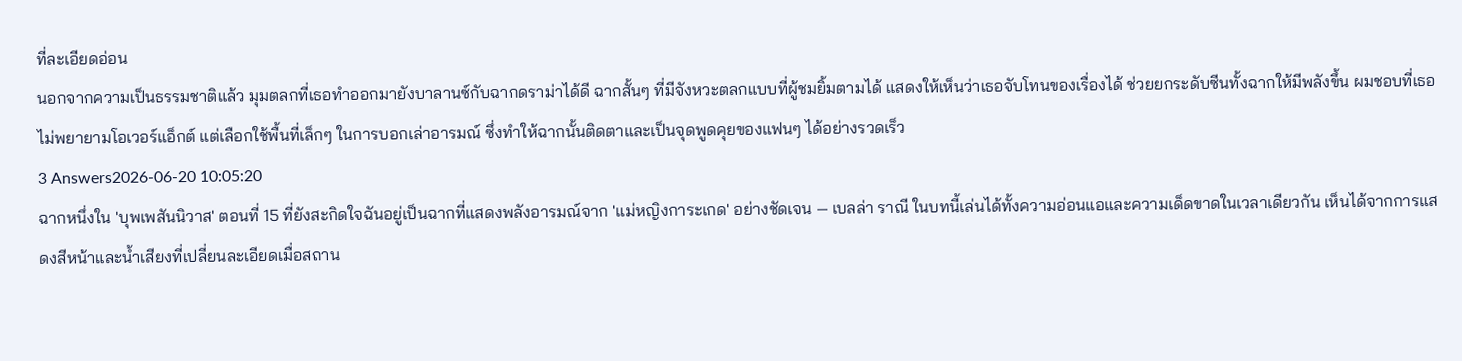ที่ละเอียดอ่อน
นอกจากความเป็นธรรมชาติแล้ว มุมตลกที่เธอทำออกมายังบาลานซ์กับฉากดราม่าได้ดี ฉากสั้นๆ ที่มีจังหวะตลกแบบที่ผู้ชมยิ้มตามได้ แสดงให้เห็นว่าเธอจับโทนของเรื่องได้ ช่วยยกระดับซีนทั้งฉากให้มีพลังขึ้น ผมชอบที่เธอไม่พยายามโอเวอร์แอ็กต์ แต่เลือกใช้พื้นที่เล็กๆ ในการบอกเล่าอารมณ์ ซึ่งทำให้ฉากนั้นติดตาและเป็นจุดพูดคุยของแฟนๆ ได้อย่างรวดเร็ว
3 Answers2026-06-20 10:05:20
ฉากหนึ่งใน 'บุพเพสันนิวาส' ตอนที่ 15 ที่ยังสะกิดใจฉันอยู่เป็นฉากที่แสดงพลังอารมณ์จาก 'แม่หญิงการะเกด' อย่างชัดเจน — เบลล่า ราณี ในบทนี้เล่นได้ทั้งความอ่อนแอและความเด็ดขาดในเวลาเดียวกัน เห็นได้จากการแสดงสีหน้าและน้ำเสียงที่เปลี่ยนละเอียดเมื่อสถาน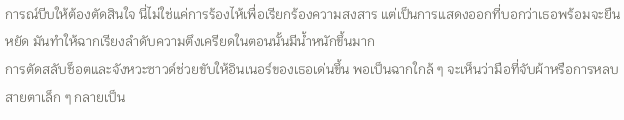การณ์บีบให้ต้องตัดสินใจ นี่ไม่ใช่แค่การร้องไห้เพื่อเรียกร้องความสงสาร แต่เป็นการแสดงออกที่บอกว่าเธอพร้อมจะยืนหยัด มันทำให้ฉากเรียงลำดับความตึงเครียดในตอนนั้นมีน้ำหนักขึ้นมาก
การตัดสลับช็อตและจังหวะซาวด์ช่วยขับให้อินเนอร์ของเธอเด่นขึ้น พอเป็นฉากใกล้ ๆ จะเห็นว่ามือที่จับผ้าหรือการหลบสายตาเล็ก ๆ กลายเป็น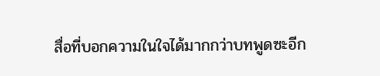สื่อที่บอกความในใจได้มากกว่าบทพูดซะอีก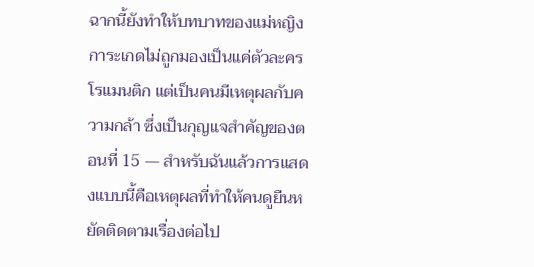ฉากนี้ยังทำให้บทบาทของแม่หญิงการะเกดไม่ถูกมองเป็นแค่ตัวละครโรแมนติก แต่เป็นคนมีเหตุผลกับความกล้า ซึ่งเป็นกุญแจสำคัญของตอนที่ 15 — สำหรับฉันแล้วการแสดงแบบนี้คือเหตุผลที่ทำให้คนดูยืนหยัดติดตามเรื่องต่อไป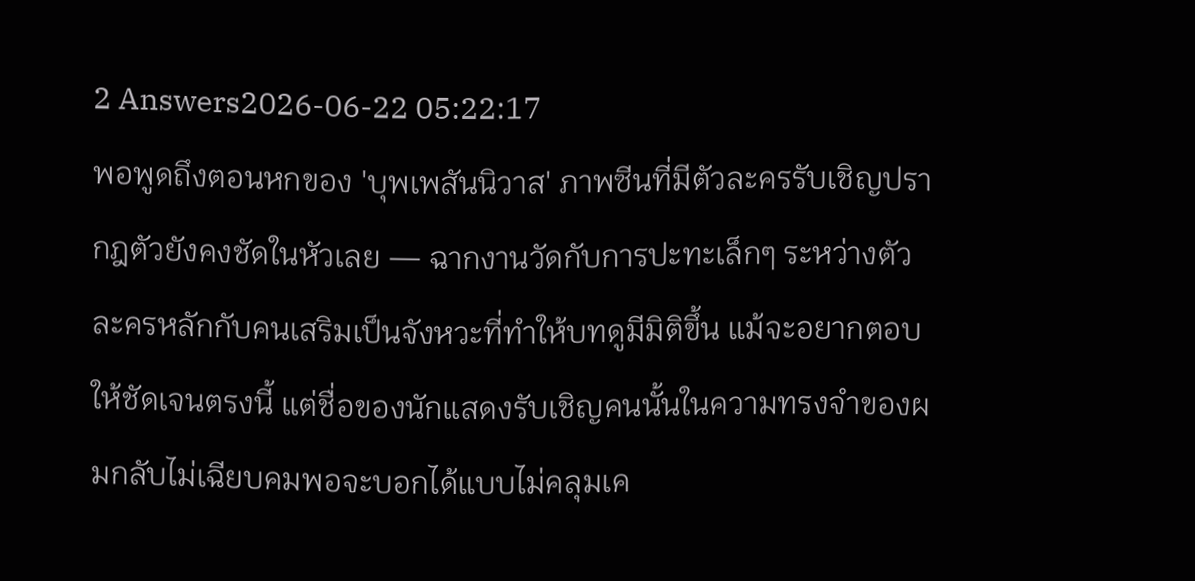2 Answers2026-06-22 05:22:17
พอพูดถึงตอนหกของ 'บุพเพสันนิวาส' ภาพซีนที่มีตัวละครรับเชิญปรากฎตัวยังคงชัดในหัวเลย — ฉากงานวัดกับการปะทะเล็กๆ ระหว่างตัวละครหลักกับคนเสริมเป็นจังหวะที่ทำให้บทดูมีมิติขึ้น แม้จะอยากตอบให้ชัดเจนตรงนี้ แต่ชื่อของนักแสดงรับเชิญคนนั้นในความทรงจำของผมกลับไม่เฉียบคมพอจะบอกได้แบบไม่คลุมเค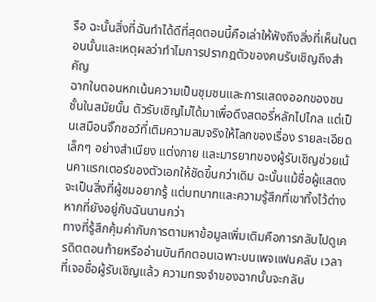รือ ฉะนั้นสิ่งที่ฉันทำได้ดีที่สุดตอนนี้คือเล่าให้ฟังถึงสิ่งที่เห็นในตอนนั้นและเหตุผลว่าทำไมการปรากฎตัวของคนรับเชิญถึงสำคัญ
ฉากในตอนหกเน้นความเป็นชุมชนและการแสดงออกของชนชั้นในสมัยนั้น ตัวรับเชิญไม่ได้มาเพื่อดึงสตอรี่หลักไปไกล แต่เป็นเสมือนจิ๊กซอว์ที่เติมความสมจริงให้โลกของเรื่อง รายละเอียดเล็กๆ อย่างสำเนียง แต่งกาย และมารยาทของผู้รับเชิญช่วยเน้นคาแรกเตอร์ของตัวเอกให้ชัดขึ้นกว่าเดิม ฉะนั้นแม้ชื่อผู้แสดงจะเป็นสิ่งที่ผู้ชมอยากรู้ แต่บทบาทและความรู้สึกที่เขาทิ้งไว้ต่างหากที่ยังอยู่กับฉันนานกว่า
ทางที่รู้สึกคุ้มค่ากับการตามหาข้อมูลเพิ่มเติมคือการกลับไปดูเครดิตตอนท้ายหรืออ่านบันทึกตอนเฉพาะบนเพจแฟนคลับ เวลาที่เจอชื่อผู้รับเชิญแล้ว ความทรงจำของฉากนั้นจะกลับ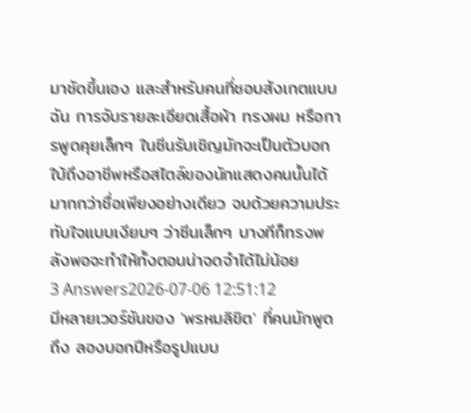มาชัดขึ้นเอง และสำหรับคนที่ชอบสังเกตแบบฉัน การจับรายละเอียดเสื้อผ้า ทรงผม หรือการพูดคุยเล็กๆ ในซีนรับเชิญมักจะเป็นตัวบอกใบ้ถึงอาชีพหรือสไตล์ของนักแสดงคนนั้นได้มากกว่าชื่อเพียงอย่างเดียว จบด้วยความประทับใจแบบเงียบๆ ว่าซีนเล็กๆ บางทีก็ทรงพลังพอจะทำให้ทั้งตอนน่าจดจำได้ไม่น้อย
3 Answers2026-07-06 12:51:12
มีหลายเวอร์ชันของ 'พรหมลิขิต' ที่คนมักพูดถึง ลองบอกปีหรือรูปแบบ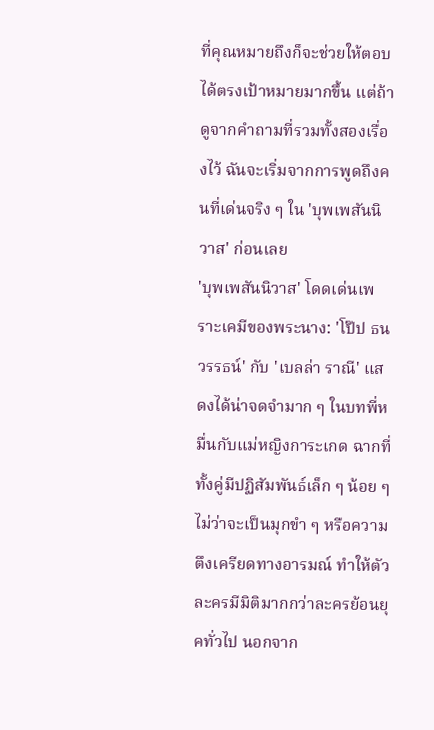ที่คุณหมายถึงก็จะช่วยให้ตอบได้ตรงเป้าหมายมากขึ้น แต่ถ้าดูจากคำถามที่รวมทั้งสองเรื่องไว้ ฉันจะเริ่มจากการพูดถึงคนที่เด่นจริง ๆ ใน 'บุพเพสันนิวาส' ก่อนเลย
'บุพเพสันนิวาส' โดดเด่นเพราะเคมีของพระนาง: 'โป๊ป ธนวรรธน์' กับ 'เบลล่า ราณี' แสดงได้น่าจดจำมาก ๆ ในบทพี่หมื่นกับแม่หญิงการะเกด ฉากที่ทั้งคู่มีปฏิสัมพันธ์เล็ก ๆ น้อย ๆ ไม่ว่าจะเป็นมุกขำ ๆ หรือความตึงเครียดทางอารมณ์ ทำให้ตัวละครมีมิติมากกว่าละครย้อนยุคทั่วไป นอกจาก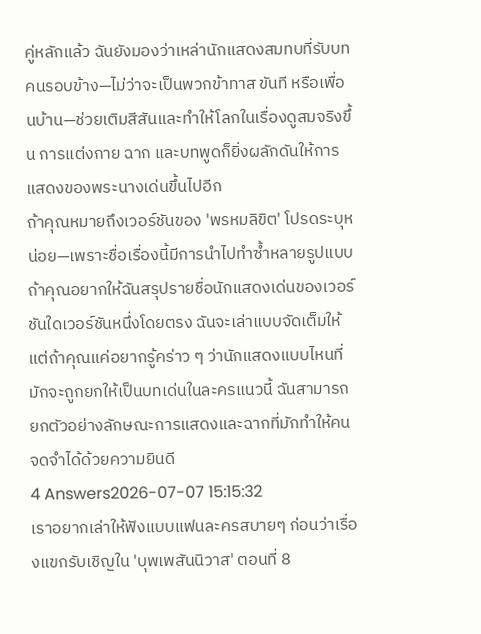คู่หลักแล้ว ฉันยังมองว่าเหล่านักแสดงสมทบที่รับบทคนรอบข้าง—ไม่ว่าจะเป็นพวกข้าทาส ขันที หรือเพื่อนบ้าน—ช่วยเติมสีสันและทำให้โลกในเรื่องดูสมจริงขึ้น การแต่งกาย ฉาก และบทพูดก็ยิ่งผลักดันให้การแสดงของพระนางเด่นขึ้นไปอีก
ถ้าคุณหมายถึงเวอร์ชันของ 'พรหมลิขิต' โปรดระบุหน่อย—เพราะชื่อเรื่องนี้มีการนำไปทำซ้ำหลายรูปแบบ ถ้าคุณอยากให้ฉันสรุปรายชื่อนักแสดงเด่นของเวอร์ชันใดเวอร์ชันหนึ่งโดยตรง ฉันจะเล่าแบบจัดเต็มให้ แต่ถ้าคุณแค่อยากรู้คร่าว ๆ ว่านักแสดงแบบไหนที่มักจะถูกยกให้เป็นบทเด่นในละครแนวนี้ ฉันสามารถยกตัวอย่างลักษณะการแสดงและฉากที่มักทำให้คนจดจำได้ด้วยความยินดี
4 Answers2026-07-07 15:15:32
เราอยากเล่าให้ฟังแบบแฟนละครสบายๆ ก่อนว่าเรื่องแขกรับเชิญใน 'บุพเพสันนิวาส' ตอนที่ 8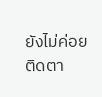ยังไม่ค่อยติดตา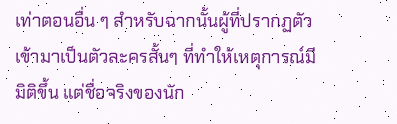เท่าตอนอื่น ๆ สำหรับฉากนั้นผู้ที่ปรากฏตัวเข้ามาเป็นตัวละครสั้นๆ ที่ทำให้เหตุการณ์มีมิติขึ้น แต่ชื่อจริงของนัก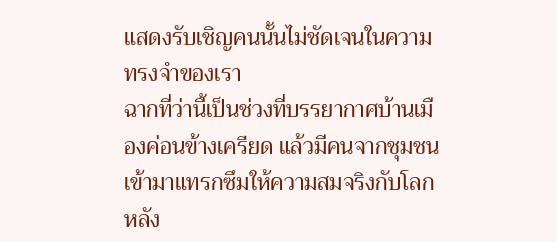แสดงรับเชิญคนนั้นไม่ชัดเจนในความทรงจำของเรา
ฉากที่ว่านี้เป็นช่วงที่บรรยากาศบ้านเมืองค่อนข้างเครียด แล้วมีคนจากชุมชนเข้ามาแทรกซึมให้ความสมจริงกับโลกหลัง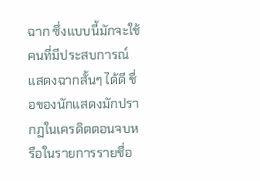ฉาก ซึ่งแบบนี้มักจะใช้คนที่มีประสบการณ์แสดงฉากสั้นๆ ได้ดี ชื่อของนักแสดงมักปรากฏในเครดิตตอนจบหรือในรายการรายชื่อ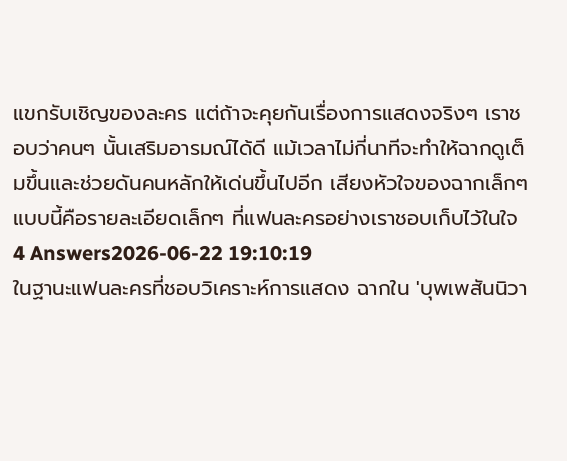แขกรับเชิญของละคร แต่ถ้าจะคุยกันเรื่องการแสดงจริงๆ เราชอบว่าคนๆ นั้นเสริมอารมณ์ได้ดี แม้เวลาไม่กี่นาทีจะทำให้ฉากดูเต็มขึ้นและช่วยดันคนหลักให้เด่นขึ้นไปอีก เสียงหัวใจของฉากเล็กๆ แบบนี้คือรายละเอียดเล็กๆ ที่แฟนละครอย่างเราชอบเก็บไว้ในใจ
4 Answers2026-06-22 19:10:19
ในฐานะแฟนละครที่ชอบวิเคราะห์การแสดง ฉากใน 'บุพเพสันนิวา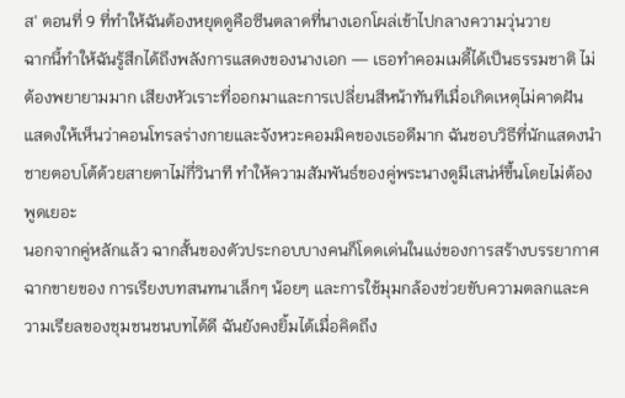ส' ตอนที่ 9 ที่ทำให้ฉันต้องหยุดดูคือซีนตลาดที่นางเอกโผล่เข้าไปกลางความวุ่นวาย
ฉากนี้ทำให้ฉันรู้สึกได้ถึงพลังการแสดงของนางเอก — เธอทำคอมเมดี้ได้เป็นธรรมชาติ ไม่ต้องพยายามมาก เสียงหัวเราะที่ออกมาและการเปลี่ยนสีหน้าทันทีเมื่อเกิดเหตุไม่คาดฝัน แสดงให้เห็นว่าคอนโทรลร่างกายและจังหวะคอมมิคของเธอดีมาก ฉันชอบวิธีที่นักแสดงนำชายตอบโต้ด้วยสายตาไม่กี่วินาที ทำให้ความสัมพันธ์ของคู่พระนางดูมีเสน่ห์ขึ้นโดยไม่ต้องพูดเยอะ
นอกจากคู่หลักแล้ว ฉากสั้นของตัวประกอบบางคนก็โดดเด่นในแง่ของการสร้างบรรยากาศ ฉากขายของ การเรียงบทสนทนาเล็กๆ น้อยๆ และการใช้มุมกล้องช่วยขับความตลกและความเรียลของชุมชนชนบทได้ดี ฉันยังคงยิ้มได้เมื่อคิดถึง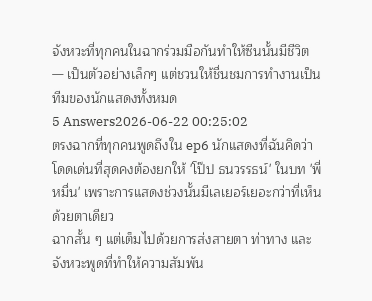จังหวะที่ทุกคนในฉากร่วมมือกันทำให้ซีนนั้นมีชีวิต — เป็นตัวอย่างเล็กๆ แต่ชวนให้ชื่นชมการทำงานเป็นทีมของนักแสดงทั้งหมด
5 Answers2026-06-22 00:25:02
ตรงฉากที่ทุกคนพูดถึงใน ep6 นักแสดงที่ฉันคิดว่าโดดเด่นที่สุดคงต้องยกให้ 'โป๊ป ธนวรรธน์' ในบท 'พี่หมื่น' เพราะการแสดงช่วงนั้นมีเลเยอร์เยอะกว่าที่เห็นด้วยตาเดียว
ฉากสั้น ๆ แต่เต็มไปด้วยการส่งสายตา ท่าทาง และจังหวะพูดที่ทำให้ความสัมพัน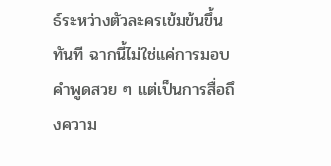ธ์ระหว่างตัวละครเข้มข้นขึ้นทันที ฉากนี้ไม่ใช่แค่การมอบคำพูดสวย ๆ แต่เป็นการสื่อถึงความ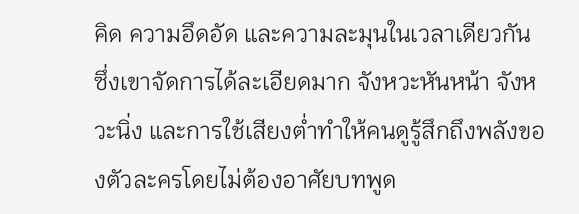คิด ความอึดอัด และความละมุนในเวลาเดียวกัน ซึ่งเขาจัดการได้ละเอียดมาก จังหวะหันหน้า จังหวะนิ่ง และการใช้เสียงต่ำทำให้คนดูรู้สึกถึงพลังของตัวละครโดยไม่ต้องอาศัยบทพูด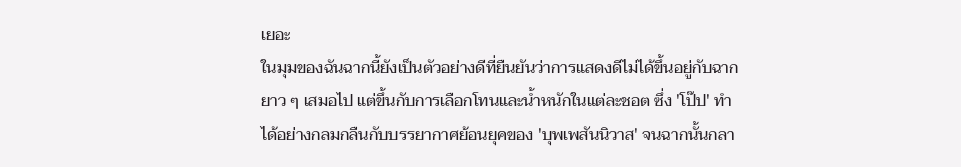เยอะ
ในมุมของฉันฉากนี้ยังเป็นตัวอย่างดีที่ยืนยันว่าการแสดงดีไม่ได้ขึ้นอยู่กับฉากยาว ๆ เสมอไป แต่ขึ้นกับการเลือกโทนและน้ำหนักในแต่ละชอต ซึ่ง 'โป๊ป' ทำได้อย่างกลมกลืนกับบรรยากาศย้อนยุคของ 'บุพเพสันนิวาส' จนฉากนั้นกลา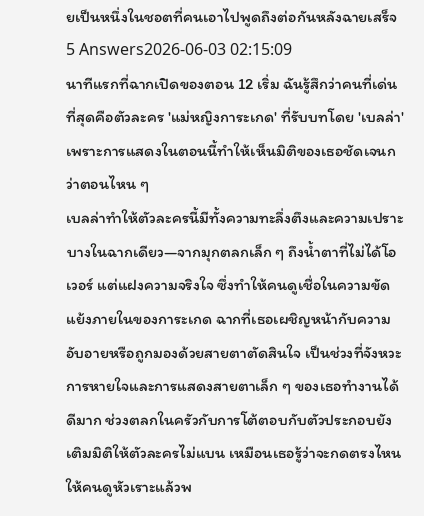ยเป็นหนึ่งในชอตที่คนเอาไปพูดถึงต่อกันหลังฉายเสร็จ
5 Answers2026-06-03 02:15:09
นาทีแรกที่ฉากเปิดของตอน 12 เริ่ม ฉันรู้สึกว่าคนที่เด่นที่สุดคือตัวละคร 'แม่หญิงการะเกด' ที่รับบทโดย 'เบลล่า' เพราะการแสดงในตอนนี้ทำให้เห็นมิติของเธอชัดเจนกว่าตอนไหน ๆ
เบลล่าทำให้ตัวละครนี้มีทั้งความทะลึ่งตึงและความเปราะบางในฉากเดียว—จากมุกตลกเล็ก ๆ ถึงน้ำตาที่ไม่ได้โอเวอร์ แต่แฝงความจริงใจ ซึ่งทำให้คนดูเชื่อในความขัดแย้งภายในของการะเกด ฉากที่เธอเผชิญหน้ากับความอับอายหรือถูกมองด้วยสายตาตัดสินใจ เป็นช่วงที่จังหวะการหายใจและการแสดงสายตาเล็ก ๆ ของเธอทำงานได้ดีมาก ช่วงตลกในครัวกับการโต้ตอบกับตัวประกอบยังเติมมิติให้ตัวละครไม่แบน เหมือนเธอรู้ว่าจะกดตรงไหนให้คนดูหัวเราะแล้วพ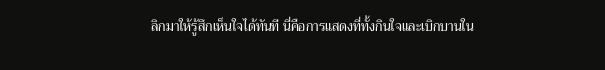ลิกมาให้รู้สึกเห็นใจได้ทันที นี่คือการแสดงที่ทั้งกินใจและเบิกบานใน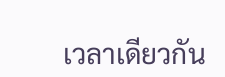เวลาเดียวกัน